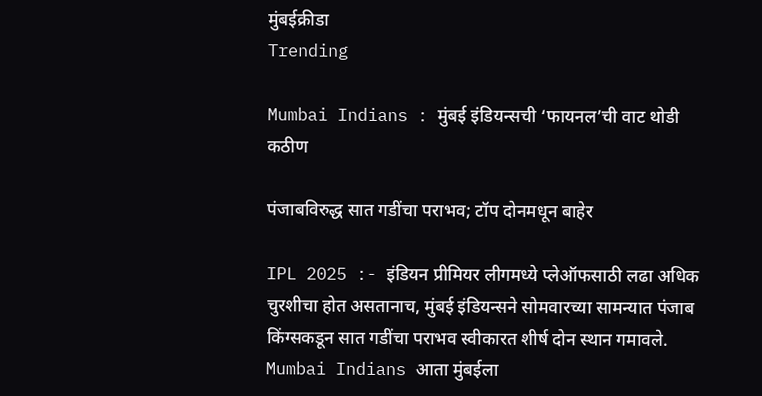मुंबईक्रीडा
Trending

Mumbai Indians : मुंबई इंडियन्सची ‘फायनल’ची वाट थोडी कठीण

पंजाबविरुद्ध सात गडींचा पराभव; टॉप दोनमधून बाहेर

IPL 2025 :- इंडियन प्रीमियर लीगमध्ये प्लेऑफसाठी लढा अधिक चुरशीचा होत असतानाच, मुंबई इंडियन्सने सोमवारच्या सामन्यात पंजाब किंग्सकडून सात गडींचा पराभव स्वीकारत शीर्ष दोन स्थान गमावले. Mumbai Indians आता मुंबईला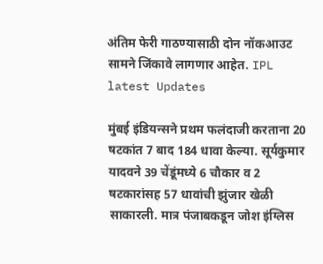अंतिम फेरी गाठण्यासाठी दोन नॉकआउट सामने जिंकावे लागणार आहेत. IPL latest Updates

मुंबई इंडियन्सने प्रथम फलंदाजी करताना 20 षटकांत 7 बाद 184 धावा केल्या. सूर्यकुमार यादवने 39 चेंडूंमध्ये 6 चौकार व 2 षटकारांसह 57 धावांची झुंजार खेळी साकारली. मात्र पंजाबकडून जोश इंग्लिस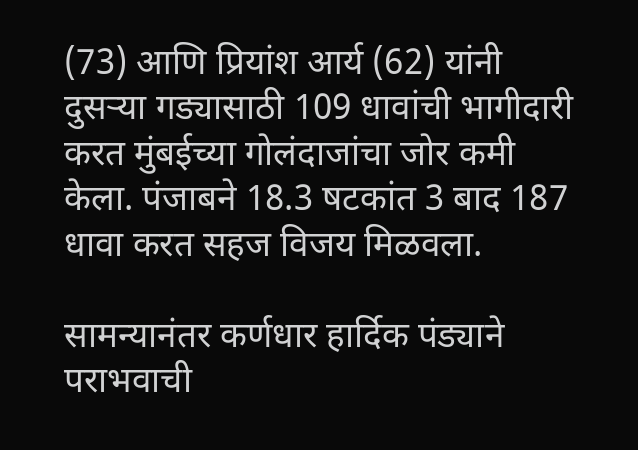(73) आणि प्रियांश आर्य (62) यांनी दुसऱ्या गड्यासाठी 109 धावांची भागीदारी करत मुंबईच्या गोलंदाजांचा जोर कमी केला. पंजाबने 18.3 षटकांत 3 बाद 187 धावा करत सहज विजय मिळवला.

सामन्यानंतर कर्णधार हार्दिक पंड्याने पराभवाची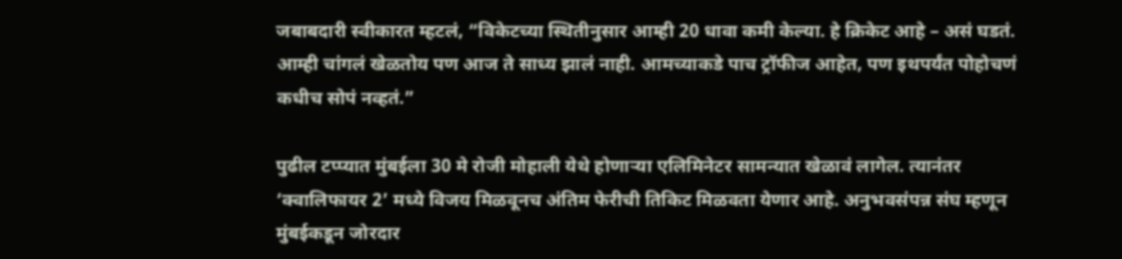जबाबदारी स्वीकारत म्हटलं, “विकेटच्या स्थितीनुसार आम्ही 20 धावा कमी केल्या. हे क्रिकेट आहे – असं घडतं. आम्ही चांगलं खेळतोय पण आज ते साध्य झालं नाही. आमच्याकडे पाच ट्रॉफीज आहेत, पण इथपर्यंत पोहोचणं कधीच सोपं नव्हतं.”

पुढील टप्प्यात मुंबईला 30 मे रोजी मोहाली येथे होणाऱ्या एलिमिनेटर सामन्यात खेळावं लागेल. त्यानंतर ‘क्वालिफायर 2’ मध्ये विजय मिळवूनच अंतिम फेरीची तिकिट मिळवता येणार आहे. अनुभवसंपन्न संघ म्हणून मुंबईकडून जोरदार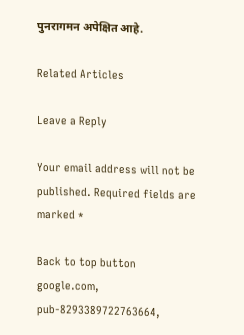पुनरागमन अपेक्षित आहे.

Related Articles

Leave a Reply

Your email address will not be published. Required fields are marked *

Back to top button
google.com, pub-8293389722763664,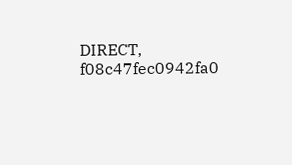DIRECT, f08c47fec0942fa0